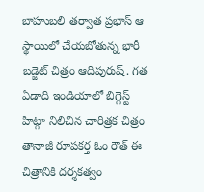బాహుబలి తర్వాత ప్రభాస్ ఆ స్థాయిలో చేయబోతున్న భారీ బడ్జెట్ చిత్రం ఆదిపురుష్. గత ఏడాది ఇండియాలో బిగ్గెస్ట్ హిట్గా నిలిచిన చారిత్రక చిత్రం తానాజీ రూపకర్త ఓం రౌత్ ఈ చిత్రానికి దర్శకత్వం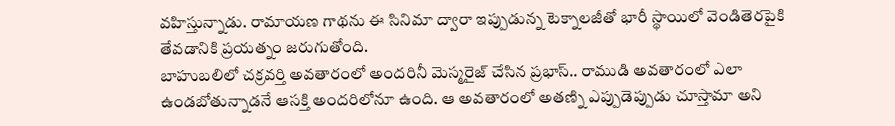వహిస్తున్నాడు. రామాయణ గాథను ఈ సినిమా ద్వారా ఇప్పుడున్న టెక్నాలజీతో భారీ స్థాయిలో వెండితెరపైకి తేవడానికి ప్రయత్నం జరుగుతోంది.
బాహుబలిలో చక్రవర్తి అవతారంలో అందరినీ మెస్మరైజ్ చేసిన ప్రభాస్.. రాముడి అవతారంలో ఎలా ఉండబోతున్నాడనే ఆసక్తి అందరిలోనూ ఉంది. ఆ అవతారంలో అతణ్ని ఎప్పుడెప్పుడు చూస్తామా అని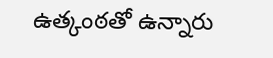ఉత్కంఠతో ఉన్నారు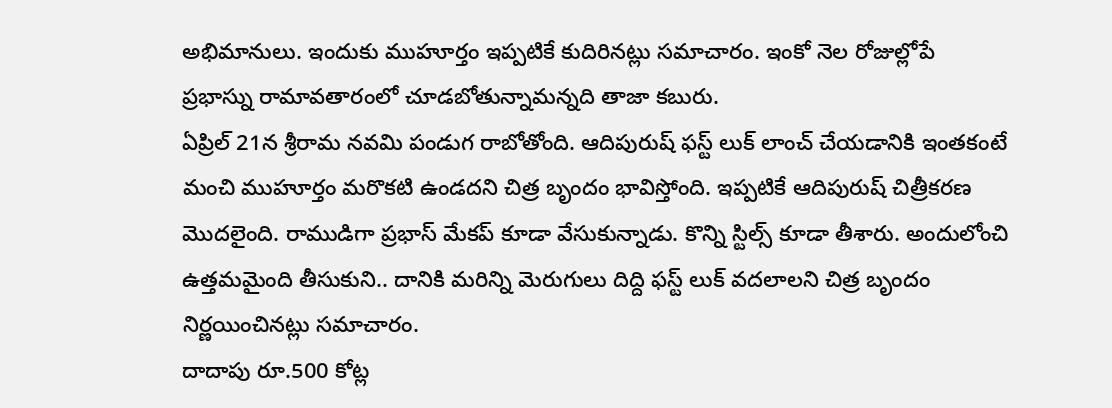అభిమానులు. ఇందుకు ముహూర్తం ఇప్పటికే కుదిరినట్లు సమాచారం. ఇంకో నెల రోజుల్లోపే ప్రభాస్ను రామావతారంలో చూడబోతున్నామన్నది తాజా కబురు.
ఏప్రిల్ 21న శ్రీరామ నవమి పండుగ రాబోతోంది. ఆదిపురుష్ ఫస్ట్ లుక్ లాంచ్ చేయడానికి ఇంతకంటే మంచి ముహూర్తం మరొకటి ఉండదని చిత్ర బృందం భావిస్తోంది. ఇప్పటికే ఆదిపురుష్ చిత్రీకరణ మొదలైంది. రాముడిగా ప్రభాస్ మేకప్ కూడా వేసుకున్నాడు. కొన్ని స్టిల్స్ కూడా తీశారు. అందులోంచి ఉత్తమమైంది తీసుకుని.. దానికి మరిన్ని మెరుగులు దిద్ది ఫస్ట్ లుక్ వదలాలని చిత్ర బృందం నిర్ణయించినట్లు సమాచారం.
దాదాపు రూ.500 కోట్ల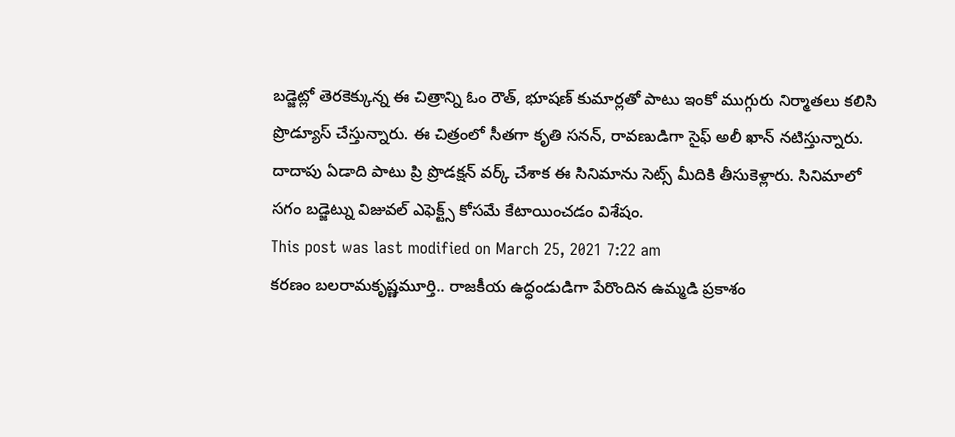బడ్జెట్లో తెరకెక్కున్న ఈ చిత్రాన్ని ఓం రౌత్, భూషణ్ కుమార్లతో పాటు ఇంకో ముగ్గురు నిర్మాతలు కలిసి ప్రొడ్యూస్ చేస్తున్నారు. ఈ చిత్రంలో సీతగా కృతి సనన్, రావణుడిగా సైఫ్ అలీ ఖాన్ నటిస్తున్నారు. దాదాపు ఏడాది పాటు ప్రి ప్రొడక్షన్ వర్క్ చేశాక ఈ సినిమాను సెట్స్ మీదికి తీసుకెళ్లారు. సినిమాలో సగం బడ్జెట్ను విజువల్ ఎఫెక్ట్స్ కోసమే కేటాయించడం విశేషం.
This post was last modified on March 25, 2021 7:22 am
కరణం బలరామకృష్ణమూర్తి.. రాజకీయ ఉద్ధండుడిగా పేరొందిన ఉమ్మడి ప్రకాశం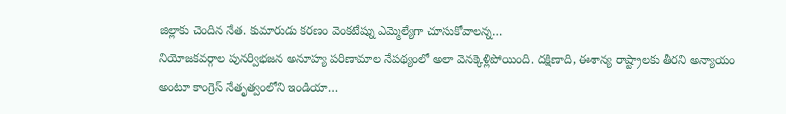జిల్లాకు చెందిన నేత. కుమారుడు కరణం వెంకటేష్ను ఎమ్మెల్యేగా చూసుకోవాలన్న…
నియోజకవర్గాల పునర్విభజన అనూహ్య పరిణామాల నేపథ్యంలో అలా వెనక్కెళ్లిపోయింది. దక్షిణాది, ఈశాన్య రాష్ట్రాలకు తీరని అన్యాయం అంటూ కాంగ్రెస్ నేతృత్వంలోని ఇండియా…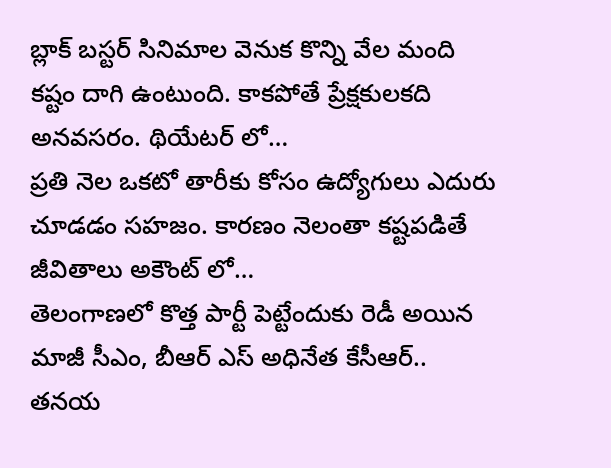బ్లాక్ బస్టర్ సినిమాల వెనుక కొన్ని వేల మంది కష్టం దాగి ఉంటుంది. కాకపోతే ప్రేక్షకులకది అనవసరం. థియేటర్ లో…
ప్రతి నెల ఒకటో తారీకు కోసం ఉద్యోగులు ఎదురు చూడడం సహజం. కారణం నెలంతా కష్టపడితే జీవితాలు అకౌంట్ లో…
తెలంగాణలో కొత్త పార్టీ పెట్టేందుకు రెడీ అయిన మాజీ సీఎం, బీఆర్ ఎస్ అధినేత కేసీఆర్.. తనయ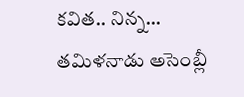కవిత.. నిన్న…
తమిళనాడు అసెంబ్లీ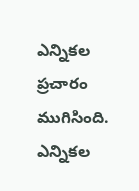ఎన్నికల ప్రచారం ముగిసింది. ఎన్నికల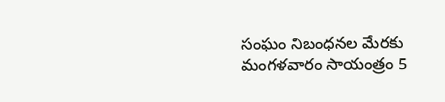సంఘం నిబంధనల మేరకు మంగళవారం సాయంత్రం 5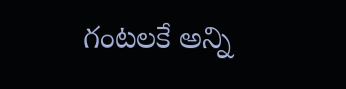గంటలకే అన్ని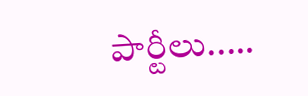పార్టీలు..…